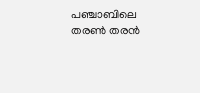പഞ്ചാബിലെ തരൺ തരൻ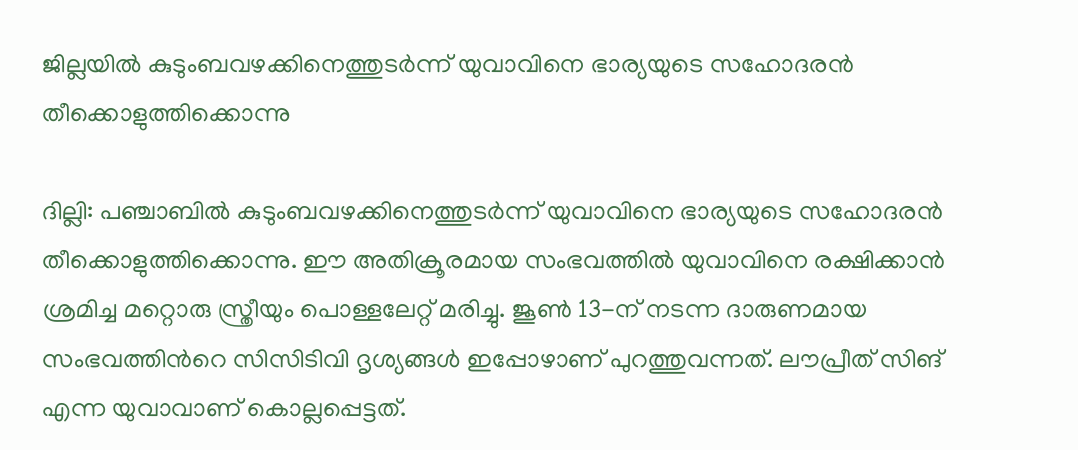ജില്ലയിൽ കുടുംബവഴക്കിനെത്തുടർന്ന് യുവാവിനെ ഭാര്യയുടെ സഹോദരൻ തീക്കൊളുത്തിക്കൊന്നു

ദില്ലി: പഞ്ചാബിൽ കുടുംബവഴക്കിനെത്തുടർന്ന് യുവാവിനെ ഭാര്യയുടെ സഹോദരൻ തീക്കൊളുത്തിക്കൊന്നു. ഈ അതിക്രൂരമായ സംഭവത്തിൽ യുവാവിനെ രക്ഷിക്കാൻ ശ്രമിച്ച മറ്റൊരു സ്ത്രീയും പൊള്ളലേറ്റ് മരിച്ചു. ജൂൺ 13-ന് നടന്ന ദാരുണമായ സംഭവത്തിന്‍റെ സിസിടിവി ദൃശ്യങ്ങൾ ഇപ്പോഴാണ് പുറത്തുവന്നത്. ലൗപ്രീത് സിങ് എന്ന യുവാവാണ് കൊല്ലപ്പെട്ടത്.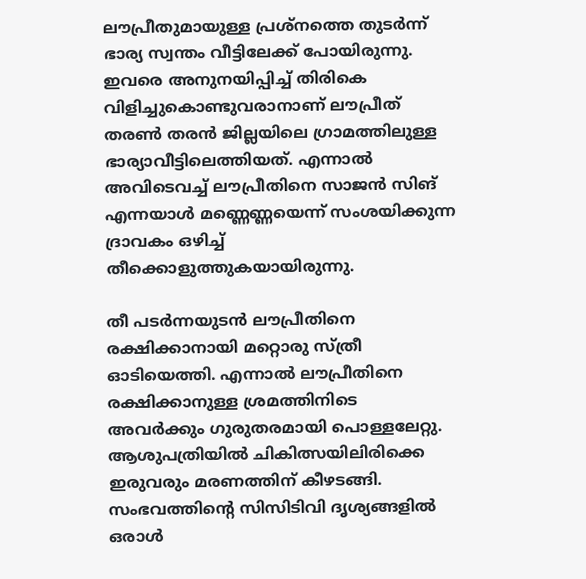ലൗപ്രീതുമായുള്ള പ്രശ്നത്തെ തുടർന്ന് ഭാര്യ സ്വന്തം വീട്ടിലേക്ക് പോയിരുന്നു. ഇവരെ അനുനയിപ്പിച്ച് തിരികെ വിളിച്ചുകൊണ്ടുവരാനാണ് ലൗപ്രീത് തരൺ തരൻ ജില്ലയിലെ ഗ്രാമത്തിലുള്ള ഭാര്യാവീട്ടിലെത്തിയത്. എന്നാൽ അവിടെവച്ച് ലൗപ്രീതിനെ സാജൻ സിങ് എന്നയാൾ മണ്ണെണ്ണയെന്ന് സംശയിക്കുന്ന ദ്രാവകം ഒഴിച്ച് തീക്കൊളുത്തുകയായിരുന്നു.

തീ പടർന്നയുടൻ ലൗപ്രീതിനെ രക്ഷിക്കാനായി മറ്റൊരു സ്ത്രീ ഓടിയെത്തി. എന്നാൽ ലൗപ്രീതിനെ രക്ഷിക്കാനുള്ള ശ്രമത്തിനിടെ അവർക്കും ഗുരുതരമായി പൊള്ളലേറ്റു. ആശുപത്രിയിൽ ചികിത്സയിലിരിക്കെ ഇരുവരും മരണത്തിന് കീഴടങ്ങി. സംഭവത്തിന്‍റെ സിസിടിവി ദൃശ്യങ്ങളിൽ ഒരാൾ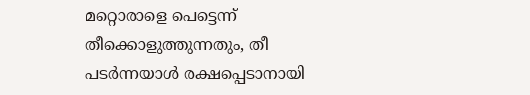മറ്റൊരാളെ പെട്ടെന്ന് തീക്കൊളുത്തുന്നതും, തീ പടർന്നയാൾ രക്ഷപ്പെടാനായി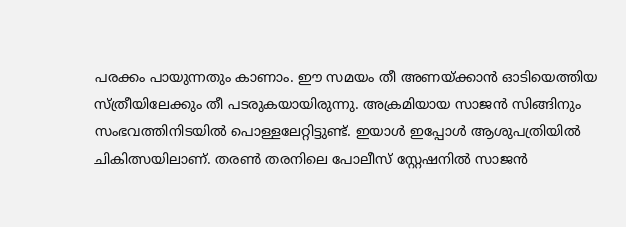പരക്കം പായുന്നതും കാണാം. ഈ സമയം തീ അണയ്ക്കാൻ ഓടിയെത്തിയ സ്ത്രീയിലേക്കും തീ പടരുകയായിരുന്നു. അക്രമിയായ സാജൻ സിങ്ങിനും സംഭവത്തിനിടയിൽ പൊള്ളലേറ്റിട്ടുണ്ട്. ഇയാൾ ഇപ്പോൾ ആശുപത്രിയിൽ ചികിത്സയിലാണ്. തരൺ തരനിലെ പോലീസ് സ്റ്റേഷനിൽ സാജൻ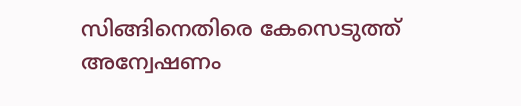സിങ്ങിനെതിരെ കേസെടുത്ത് അന്വേഷണം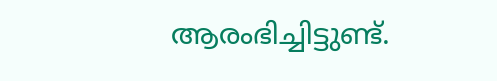ആരംഭിച്ചിട്ടുണ്ട്.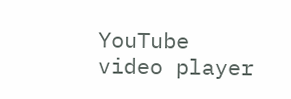YouTube video player